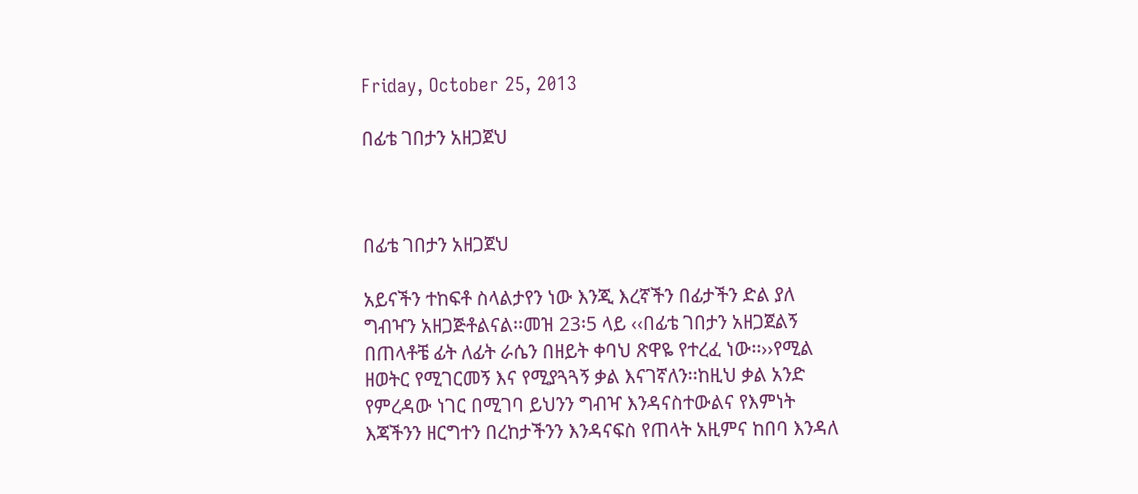Friday, October 25, 2013

በፊቴ ገበታን አዘጋጀህ



በፊቴ ገበታን አዘጋጀህ

አይናችን ተከፍቶ ስላልታየን ነው እንጂ እረኛችን በፊታችን ድል ያለ ግብዣን አዘጋጅቶልናል፡፡መዝ 23፡5 ላይ ‹‹በፊቴ ገበታን አዘጋጀልኝ በጠላቶቼ ፊት ለፊት ራሴን በዘይት ቀባህ ጽዋዬ የተረፈ ነው፡፡››የሚል ዘወትር የሚገርመኝ እና የሚያጓጓኝ ቃል እናገኛለን፡፡ከዚህ ቃል አንድ የምረዳው ነገር በሚገባ ይህንን ግብዣ እንዳናስተውልና የእምነት እጃችንን ዘርግተን በረከታችንን እንዳናፍስ የጠላት አዚምና ከበባ እንዳለ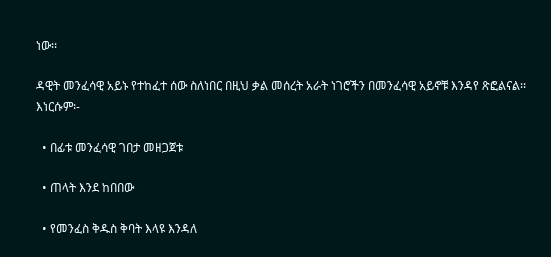ነው፡፡

ዳዊት መንፈሳዊ አይኑ የተከፈተ ሰው ስለነበር በዚህ ቃል መሰረት አራት ነገሮችን በመንፈሳዊ አይኖቹ እንዳየ ጽፎልናል፡፡እነርሱም፡-

  • በፊቱ መንፈሳዊ ገበታ መዘጋጀቱ

  • ጠላት እንደ ከበበው

  • የመንፈስ ቅዱስ ቅባት እላዩ እንዳለ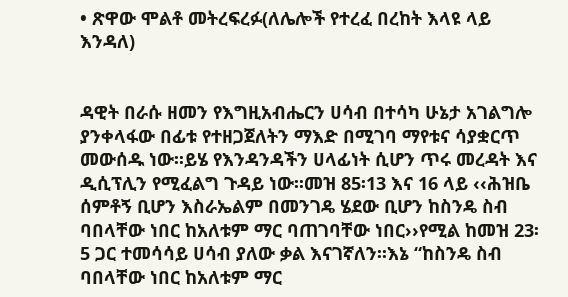• ጽዋው ሞልቶ መትረፍረፉ(ለሌሎች የተረፈ በረከት እላዩ ላይ እንዳለ)


ዳዊት በራሱ ዘመን የእግዚአብሔርን ሀሳብ በተሳካ ሁኔታ አገልግሎ ያንቀላፋው በፊቱ የተዘጋጀለትን ማእድ በሚገባ ማየቱና ሳያቋርጥ መውሰዱ ነው፡፡ይሄ የእንዳንዳችን ሀላፊነት ሲሆን ጥሩ መረዳት እና ዲሲፕሊን የሚፈልግ ጉዳይ ነው፡፡መዝ 85፡13 እና 16 ላይ ‹‹ሕዝቤ ሰምቶኝ ቢሆን እስራኤልም በመንገዴ ሄደው ቢሆን ከስንዴ ስብ ባበላቸው ነበር ከአለቱም ማር ባጠገባቸው ነበር››የሚል ከመዝ 23፡5 ጋር ተመሳሳይ ሀሳብ ያለው ቃል እናገኛለን፡፡እኔ “ከስንዴ ስብ ባበላቸው ነበር ከአለቱም ማር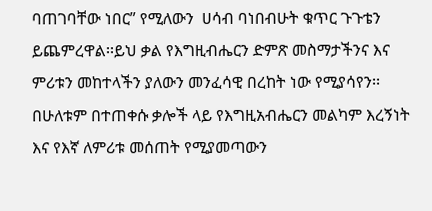ባጠገባቸው ነበር” የሚለውን  ሀሳብ ባነበብሁት ቁጥር ጉጉቴን ይጨምረዋል፡፡ይህ ቃል የእግዚብሔርን ድምጽ መስማታችንና እና ምሪቱን መከተላችን ያለውን መንፈሳዊ በረከት ነው የሚያሳየን፡፡በሁለቱም በተጠቀሱ ቃሎች ላይ የእግዚአብሔርን መልካም እረኝነት እና የእኛ ለምሪቱ መሰጠት የሚያመጣውን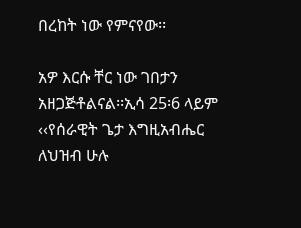በረከት ነው የምናየው፡፡

አዎ እርሱ ቸር ነው ገበታን አዘጋጅቶልናል፡፡ኢሳ 25፡6 ላይም ‹‹የሰራዊት ጌታ እግዚአብሔር ለህዝብ ሁሉ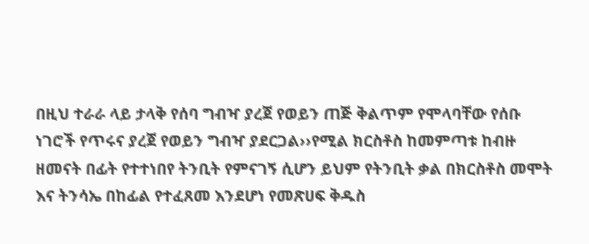በዚህ ተራራ ላይ ታላቅ የሰባ ግብዣ ያረጀ የወይን ጠጅ ቅልጥም የሞላባቸው የሰቡ ነገሮች የጥሩና ያረጀ የወይን ግብዣ ያደርጋል››የሚል ክርስቶስ ከመምጣቱ ከብዙ ዘመናት በፊት የተተነበየ ትንቢት የምናገኝ ሲሆን ይህም የትንቢት ቃል በክርስቶስ መሞት እና ትንሳኤ በከፊል የተፈጸመ እንደሆነ የመጽሀፍ ቅዱስ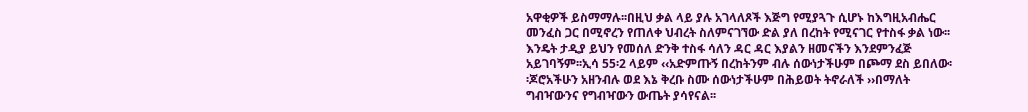አዋቂዎች ይስማማሉ፡፡በዚህ ቃል ላይ ያሉ አገላለጾች እጅግ የሚያጓጉ ሲሆኑ ከእግዚአብሔር መንፈስ ጋር በሚኖረን የጠለቀ ህብረት ስለምናገኘው ድል ያለ በረከት የሚናገር የተስፋ ቃል ነው፡፡እንዴት ታዲያ ይህን የመሰለ ድንቅ ተስፋ ሳለን ዳር ዳር እያልን ዘመናችን እንደምንፈጅ አይገባኝም፡፡ኢሳ 55፡2 ላይም ‹‹አድምጡኝ በረከትንም ብሉ ሰውነታችሁም በጮማ ደስ ይበለው፡፡ጆሮአችሁን አዘንብሉ ወደ እኔ ቅረቡ ስሙ ሰውነታችሁም በሕይወት ትኖራለች ››በማለት ግብዣውንና የግብዣውን ውጤት ያሳየናል፡፡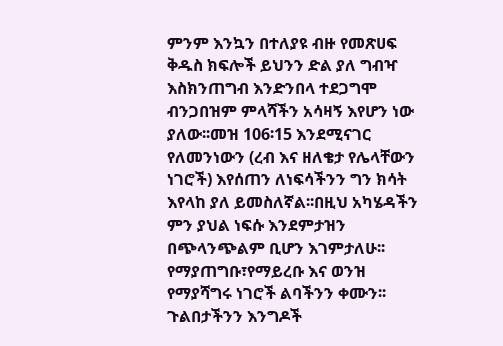ምንም እንኳን በተለያዩ ብዙ የመጽሀፍ ቅዱስ ክፍሎች ይህንን ድል ያለ ግብዣ እስክንጠግብ እንድንበላ ተደጋግሞ ብንጋበዝም ምላሻችን አሳዛኝ እየሆን ነው ያለው፡፡መዝ 106፡15 እንደሚናገር የለመንነውን (ረብ እና ዘለቄታ የሌላቸውን ነገሮች) እየሰጠን ለነፍሳችንን ግን ክሳት እየላከ ያለ ይመስለኛል፡፡በዚህ አካሄዳችን ምን ያህል ነፍሱ እንደምታዝን በጭላንጭልም ቢሆን እገምታለሁ፡፡የማያጠግቡ፣የማይረቡ እና ወንዝ የማያሻግሩ ነገሮች ልባችንን ቀሙን፡፡ጉልበታችንን እንግዶች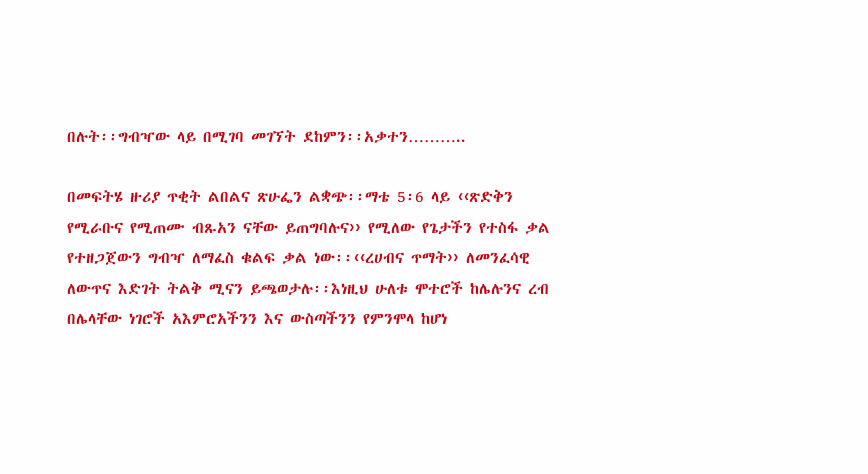በሉት፡፡ግብዣው ላይ በሚገባ መገኘት ደከምን፡፡አቃተን………..

በመፍትሄ ዙሪያ ጥቂት ልበልና ጽሁፌን ልቋጭ፡፡ማቴ 5፡6 ላይ ‹‹ጽድቅን የሚራቡና የሚጠሙ ብጹአን ናቸው ይጠግባሉና›› የሚለው የጌታችን የተስፋ ቃል  የተዘጋጀውን ግብዣ ለማፈስ ቁልፍ ቃል ነው፡፡‹‹ረሀብና ጥማት›› ለመንፈሳዊ ለውጥና እድገት ትልቅ ሚናን ይጫወታሉ፡፡እነዚህ ሁለቱ ሞተሮች ከሌሉንና ረብ በሌላቸው ነገሮች አእምሮአችንን እና ውስጣችንን የምንሞላ ከሆነ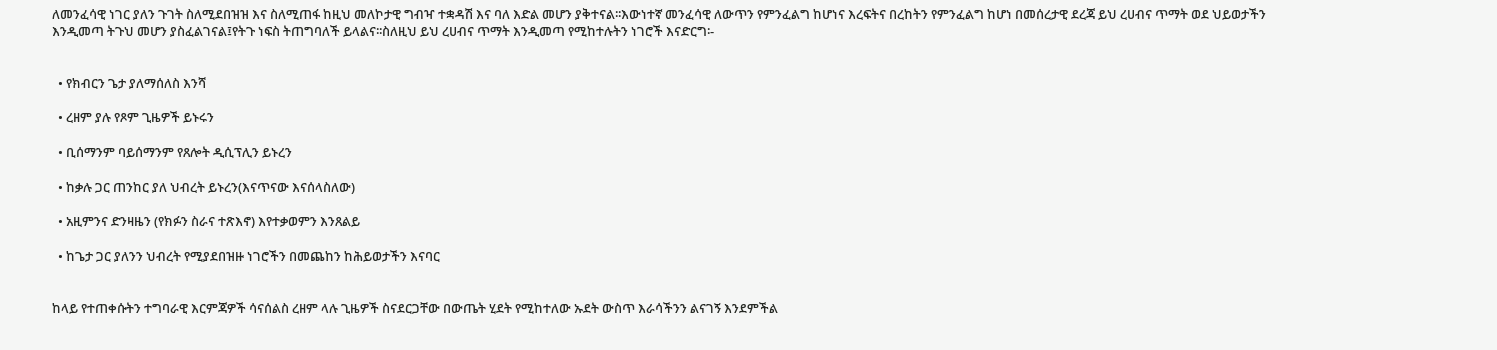ለመንፈሳዊ ነገር ያለን ጉገት ስለሚደበዝዝ እና ስለሚጠፋ ከዚህ መለኮታዊ ግብዣ ተቋዳሽ እና ባለ እድል መሆን ያቅተናል፡፡እውነተኛ መንፈሳዊ ለውጥን የምንፈልግ ከሆነና እረፍትና በረከትን የምንፈልግ ከሆነ በመሰረታዊ ደረጃ ይህ ረሀብና ጥማት ወደ ህይወታችን እንዲመጣ ትጉህ መሆን ያስፈልገናል፤የትጉ ነፍስ ትጠግባለች ይላልና፡፡ስለዚህ ይህ ረሀብና ጥማት እንዲመጣ የሚከተሉትን ነገሮች እናድርግ፡-


  • የክብርን ጌታ ያለማሰለስ እንሻ

  • ረዘም ያሉ የጾም ጊዜዎች ይኑሩን

  • ቢሰማንም ባይሰማንም የጸሎት ዲሲፕሊን ይኑረን

  • ከቃሉ ጋር ጠንከር ያለ ህብረት ይኑረን(እናጥናው እናሰላስለው)

  • አዚምንና ድንዛዜን (የክፉን ስራና ተጽእኖ) እየተቃወምን እንጸልይ

  • ከጌታ ጋር ያለንን ህብረት የሚያደበዝዙ ነገሮችን በመጨከን ከሕይወታችን እናባር


ከላይ የተጠቀሱትን ተግባራዊ እርምጃዎች ሳናሰልስ ረዘም ላሉ ጊዜዎች ስናደርጋቸው በውጤት ሂደት የሚከተለው ኡደት ውስጥ እራሳችንን ልናገኝ እንደምችል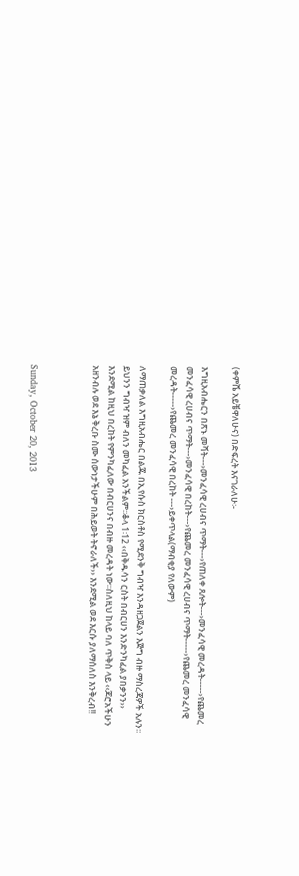(ቀምሼ አይቼዋለሁና) በድፍረት እናገራለሁ፡-

እግዚአብሔርን በጽኑ መሻት---›መንፈሳዊ ረሀብና ጥማት---›የጠለቀ ጸሎት---›መንፈሳዊ መረዳት-----›የጨመረ መንፈሳዊ ረሀብና ጥማት---›መንፈሳዊ በረከት---›የጨመረ መንፈሳዊ ረሀብና ጥማት-----›የጨመረ መንፈሳዊ መረዳት-----›የጨመረ መንፈሳዊ በረከት ---›ይቀጥላል(ማብቂያ የለውም)

ለማጠቃለል እግዚአብሔር በልጁ በኢየሱስ ክርስቶስ የሚደንቅ ግብዣ እንዳዘጋጀልን እጅግ ብዙ ማስረጃዎች አሉን፡፡ይህንን ግብዣ ዝም ብለን መካፈል አንችልም፡፡ቆላ 1፡12 ‹‹በቅዱሳን ርስት በብርሀን እንድንካፈል ያበቃንን›› እንደሚል ከዚህ በረከት የምንካፈለው በብርሀንና በብዙ መረዳት ነው፡፡ስለዚህ ከላይ ባለ ጥቅስ ላይ ‹‹ጆሮአችሁን አዘንብሉ ወደ እኔ ቅረቡ ስሙ ሰውነታችሁም በሕይወት ትኖራለች›› እንደሚል ወደ እርሱ ያለማሰለስ እንቅረብ!!



Sunday, October 20, 2013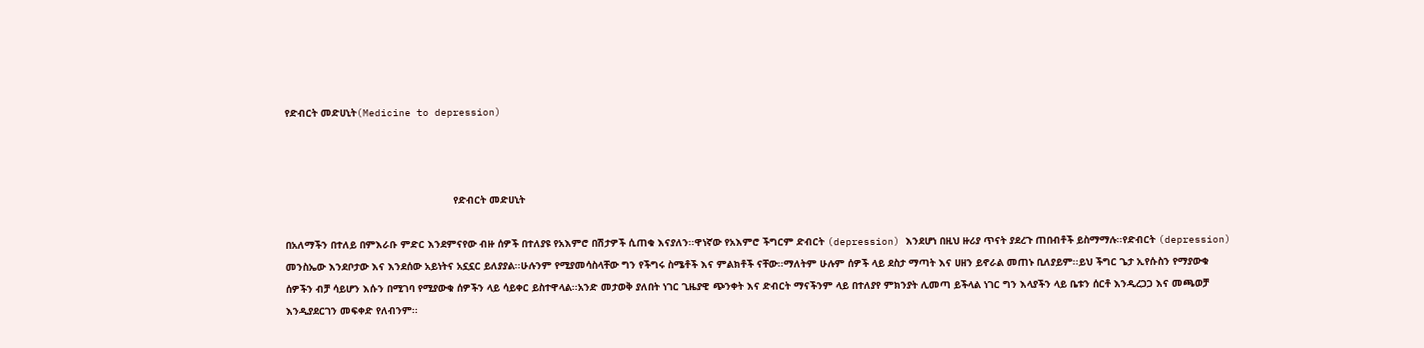የድብርት መድሀኒት(Medicine to depression)



                                                        የድብርት መድሀኒት

በአለማችን በተለይ በምእራቡ ምድር እንደምናየው ብዙ ሰዎች በተለያዩ የአእምሮ በሽታዎች ሲጠቁ እናያለን፡፡ዋነኛው የአእምሮ ችግርም ድብርት (depression) እንደሆነ በዚህ ዙሪያ ጥናት ያደረጉ ጠበብቶች ይስማማሉ፡፡የድብርት (depression) መንስኤው እንደቦታው እና እንደሰው አይነትና አኗኗር ይለያያል፡፡ሁሉንም የሚያመሳስላቸው ግን የችግሩ ስሜቶች እና ምልክቶች ናቸው፡፡ማለትም ሁሉም ሰዎች ላይ ደስታ ማጣት እና ሀዘን ይኖራል መጠኑ ቢለያይም፡፡ይህ ችግር ጌታ ኢየሱስን የማያውቁ ሰዎችን ብቻ ሳይሆን እሱን በሚገባ የሚያውቁ ሰዎችን ላይ ሳይቀር ይስተዋላል፡፡አንድ መታወቅ ያለበት ነገር ጊዜያዊ ጭንቀት እና ድብርት ማናችንም ላይ በተለያየ ምክንያት ሊመጣ ይችላል ነገር ግን እላያችን ላይ ቤቱን ሰርቶ እንዲረጋጋ እና መጫወቻ እንዲያደርገን መፍቀድ የለብንም፡፡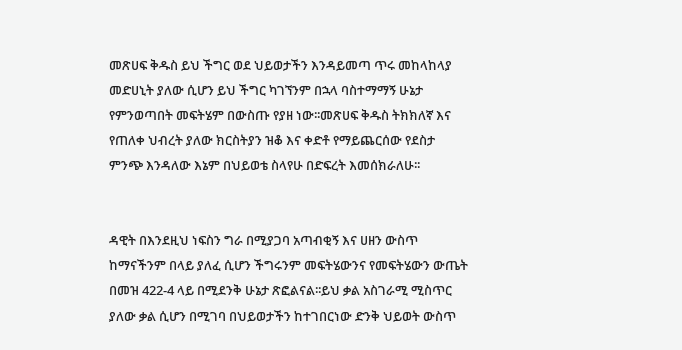መጽሀፍ ቅዱስ ይህ ችግር ወደ ህይወታችን እንዳይመጣ ጥሩ መከላከላያ መድሀኒት ያለው ሲሆን ይህ ችግር ካገኘንም በኋላ ባስተማማኝ ሁኔታ የምንወጣበት መፍትሄም በውስጡ የያዘ ነው፡፡መጽሀፍ ቅዱስ ትክክለኛ እና የጠለቀ ህብረት ያለው ክርስትያን ዝቆ እና ቀድቶ የማይጨርሰው የደስታ ምንጭ እንዳለው እኔም በህይወቴ ስላየሁ በድፍረት እመሰክራለሁ፡፡


ዳዊት በእንደዚህ ነፍስን ግራ በሚያጋባ አጣብቂኝ እና ሀዘን ውስጥ ከማናችንም በላይ ያለፈ ሲሆን ችግሩንም መፍትሄውንና የመፍትሄውን ውጤት በመዝ 422-4 ላይ በሚደንቅ ሁኔታ ጽፎልናል፡፡ይህ ቃል አስገራሚ ሚስጥር ያለው ቃል ሲሆን በሚገባ በህይወታችን ከተገበርነው ድንቅ ህይወት ውስጥ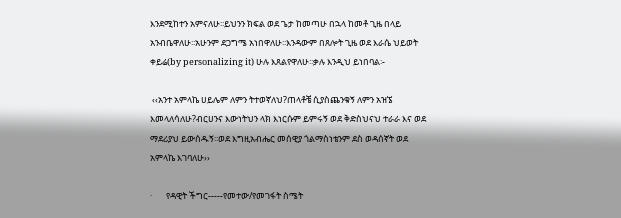እንደሚከተን አምናለሁ፡፡ይህንን ክፍል ወደ ጌታ ከመጣሁ በኋላ ከመቶ ጊዜ በላይ አንብቤዋለሁ፡፡አሁንም ደጋግሜ አነበዋለሁ፡፡እንዳውም በጸሎት ጊዜ ወደ እራሴ ህይወት ቀይሬ(by personalizing it) ሁሉ እጸልየዋለሁ፡፡ቃሉ እንዲህ ይነበባል፡-

 ‹‹አንተ አምላኬ ሀይሌም ለምን ትተወኛለህ?ጠላቶቼ ሲያስጨንቁኝ ለምን አዝኜ እመላለሳለሁ?ብርሀንና እውነትህን ላክ እነርሱም ይምሩኝ ወደ ቅድስህናህ ተራራ እና ወደ ማደሪያህ ይውሰዱኝ፡፡ወደ እግዚአብሔር መሰዊያ ጎልማስነቴንም ደስ ወዳሰኛት ወደ አምላኬ እገባለሁ››

·       የዳዊት ችግር-----የመተው/የመገፋት ስሜት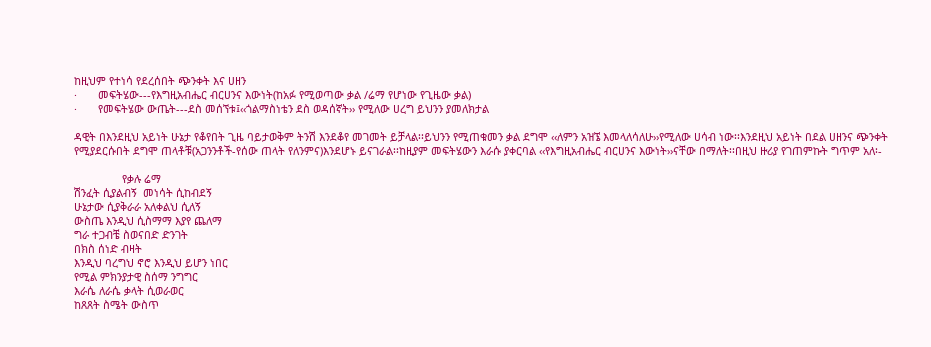ከዚህም የተነሳ የደረሰበት ጭንቀት እና ሀዘን
·       መፍትሄው---የእግዚአብሔር ብርሀንና እውነት(ከአፉ የሚወጣው ቃል /ሬማ የሆነው የጊዜው ቃል)
·       የመፍትሄው ውጤት---ደስ መሰኘቱ፤‹‹ጎልማስነቴን ደስ ወዳሰኛት›› የሚለው ሀረግ ይህንን ያመለክታል

ዳዊት በእንደዚህ አይነት ሁኔታ የቆየበት ጊዜ ባይታወቅም ትንሽ እንደቆየ መገመት ይቻላል፡፡ይህንን የሚጠቁመን ቃል ደግሞ ‹‹ለምን አዝኜ እመላለሳለሁ››የሚለው ሀሳብ ነው፡፡እንደዚህ አይነት በደል ሀዘንና ጭንቀት የሚያደርሱበት ደግሞ ጠላቶቹ(አጋንንቶች-የሰው ጠላት የለንምና)እንደሆኑ ይናገራል፡፡ከዚያም መፍትሄውን እራሱ ያቀርባል ‹‹የእግዚአብሔር ብርሀንና እውነት››ናቸው በማለት፡፡በዚህ ዙሪያ የገጠምኩት ግጥም አለ፡-

                የቃሉ ሬማ
ሽንፈት ሲያልብኝ  መነሳት ሲከብደኝ
ሁኔታው ሲያቅራራ አለቀልህ ሲለኝ
ውስጤ እንዲህ ሲስማማ እያየ ጨለማ
ግራ ተጋብቼ ስወናበድ ድንገት
በክስ ሰነድ ብዛት
እንዲህ ባረግህ ኖሮ እንዲህ ይሆን ነበር
የሚል ምክንያታዊ ስሰማ ንግግር
እራሴ ለራሴ ቃላት ሲወራወር
ከጸጸት ስሜት ውስጥ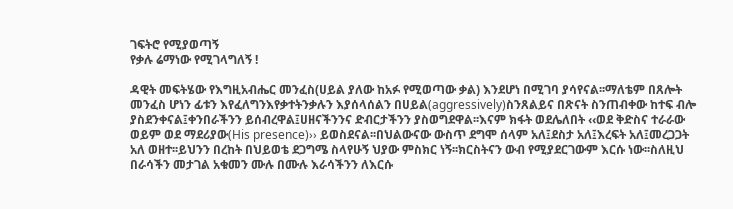ገፍትሮ የሚያወጣኝ
የቃሉ ሬማነው የሚገላግለኝ !

ዳዊት መፍትሄው የእግዚአብሔር መንፈስ(ሀይል ያለው ከአፉ የሚወጣው ቃል) እንደሆነ በሚገባ ያሳየናል፡፡ማለቴም በጸሎት መንፈስ ሆነን ፊቱን እየፈለግንእየቃተትንቃሉን እያሰላሰልን በሀይል(aggressively)ስንጸልይና በጽናት ስንጠብቀው ከተፍ ብሎ ያስደንቀናል፤ቀንበራችንን ይሰብረዋል፤ሀዘናችንንና ድብርታችንን ያስወግደዋል፡፡እናም ክፋት ወደሌለበት ‹‹ወደ ቅድስና ተራራው ወይም ወደ ማደሪያው(His presence)›› ይወስደናል፡፡በህልውናው ውስጥ ደግሞ ሰላም አለ፤ደስታ አለ፤እረፍት አለ፤መረጋጋት አለ ወዘተ፡፡ይህንን በረከት በህይወቴ ደጋግሜ ስላየሁኝ ህያው ምስክር ነኝ፡፡ክርስትናን ውብ የሚያደርገውም እርሱ ነው፡፡ስለዚህ በራሳችን መታገል አቁመን ሙሉ በሙሉ እራሳችንን ለእርሱ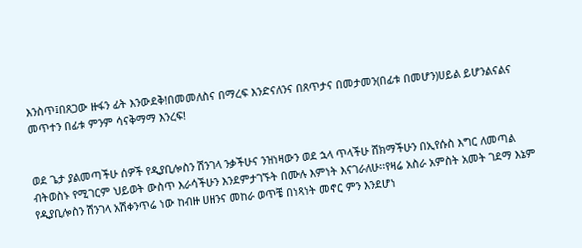እንስጥ፤በጸጋው ዙፋን ፊት እንውደቅ!በመመለስና በማረፍ እንድናለንና በጸጥታና በመታመን(በፊቱ በመሆን)ሀይል ይሆንልናልና መጥተን በፊቱ ምንም ሳናቅማማ እንረፍ!


ወደ ጌታ ያልመጣችሁ ሰዎች የዲያቢሎስን ሽንገላ ንቃችሁና ንዝነዛውን ወደ ኋላ ጥላችሁ ሸክማችሁን በኢየሱስ እግር ለመጣል ብትወስኑ የሚገርም ህይወት ውስጥ እራሳችሁን እንደምታገኙት በሙሉ እምነት እናገራለሁ፡፡የዛሬ አስራ አምስት አመት ገደማ እኔም የዲያቢሎስን ሽንገላ አሽቀንጥሬ ነው ከብዙ ሀዘንና መከራ ወጥቼ በነጻነት መኖር ምን እንደሆነ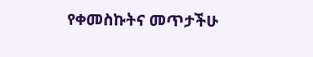የቀመስኩትና መጥታችሁ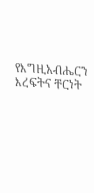የእግዚአብሔርን እረፍትና ቸርነት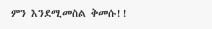ምን እንደሚመስል ቅመሱ!!